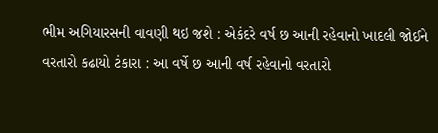ભીમ અગિયારસની વાવણી થઇ જશે : એકંદરે વર્ષ છ આની રહેવાનો ખાદલી જોઈને વરતારો કઢાયો ટંકારા : આ વર્ષે છ આની વર્ષ રહેવાનો વરતારો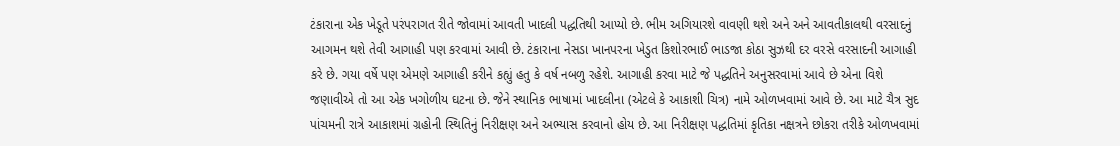ટંકારાના એક ખેડૂતે પરંપરાગત રીતે જોવામાં આવતી ખાદલી પદ્ધતિથી આપ્યો છે. ભીમ અગિયારશે વાવણી થશે અને અને આવતીકાલથી વરસાદનું આગમન થશે તેવી આગાહી પણ કરવામાં આવી છે. ટંકારાના નેસડા ખાનપરના ખેડુત કિશોરભાઈ ભાડજા કોઠા સુઝથી દર વરસે વરસાદની આગાહી કરે છે. ગયા વર્ષે પણ એમણે આગાહી કરીને કહ્યું હતુ કે વર્ષ નબળુ રહેશે. આગાહી કરવા માટે જે પદ્ધતિને અનુસરવામાં આવે છે એના વિશે જણાવીએ તો આ એક ખગોળીય ઘટના છે. જેને સ્થાનિક ભાષામાં ખાદલીના (એટલે કે આકાશી ચિત્ર) નામે ઓળખવામાં આવે છે. આ માટે ચૈત્ર સુદ પાંચમની રાત્રે આકાશમાં ગ્રહોની સ્થિતિનું નિરીક્ષણ અને અભ્યાસ કરવાનો હોય છે. આ નિરીક્ષણ પદ્ધતિમાં કૃતિકા નક્ષત્રને છોકરા તરીકે ઓળખવામાં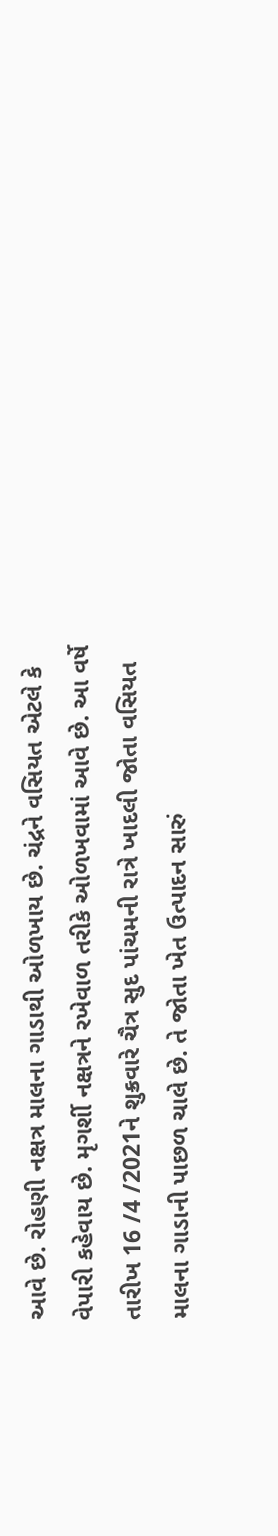આવે છે. રોહણી નક્ષત્ર માલના ગાડાથી ઓળખાય છે. ચંદ્રને વસિયત એટલે કે વેપારી કહેવાય છે. મૃગર્શી નક્ષત્રને રખેવાળ તરીકે ઓળખવામાં આવે છે. આ વર્ષે તારીખ 16 /4 /2021ને શુક્રવારે ચૈત્ર સુદ પાંચમની રાત્રે ખાદલી જોતા વસિયત માલના ગાડાની પાછળ ચાલે છે. તે જોતા ખેત ઉત્પાદન સારું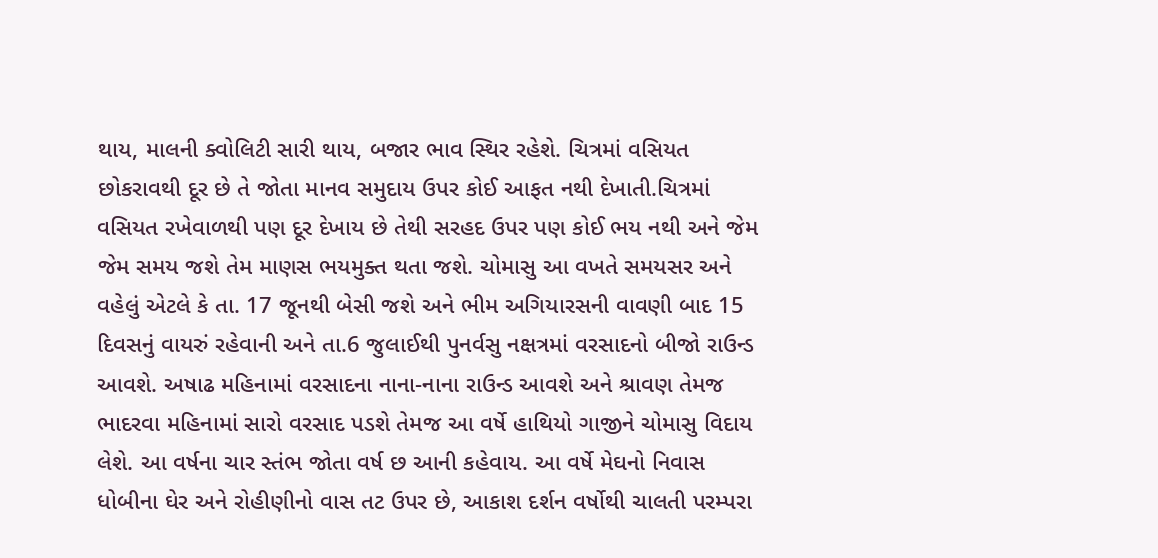થાય, માલની ક્વોલિટી સારી થાય, બજાર ભાવ સ્થિર રહેશે. ચિત્રમાં વસિયત છોકરાવથી દૂર છે તે જોતા માનવ સમુદાય ઉપર કોઈ આફત નથી દેખાતી.ચિત્રમાં વસિયત રખેવાળથી પણ દૂર દેખાય છે તેથી સરહદ ઉપર પણ કોઈ ભય નથી અને જેમ જેમ સમય જશે તેમ માણસ ભયમુક્ત થતા જશે. ચોમાસુ આ વખતે સમયસર અને વહેલું એટલે કે તા. 17 જૂનથી બેસી જશે અને ભીમ અગિયારસની વાવણી બાદ 15 દિવસનું વાયરું રહેવાની અને તા.6 જુલાઈથી પુનર્વસુ નક્ષત્રમાં વરસાદનો બીજો રાઉન્ડ આવશે. અષાઢ મહિનામાં વરસાદના નાના-નાના રાઉન્ડ આવશે અને શ્રાવણ તેમજ ભાદરવા મહિનામાં સારો વરસાદ પડશે તેમજ આ વર્ષે હાથિયો ગાજીને ચોમાસુ વિદાય લેશે. આ વર્ષના ચાર સ્તંભ જોતા વર્ષ છ આની કહેવાય. આ વર્ષે મેઘનો નિવાસ ધોબીના ઘેર અને રોહીણીનો વાસ તટ ઉપર છે, આકાશ દર્શન વર્ષોથી ચાલતી પરમ્પરા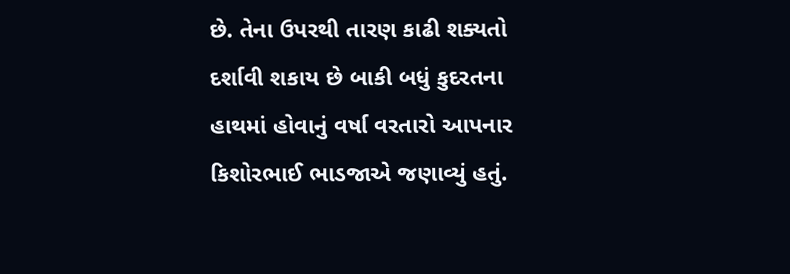છે. તેના ઉપરથી તારણ કાઢી શક્યતો દર્શાવી શકાય છે બાકી બધું કુદરતના હાથમાં હોવાનું વર્ષા વરતારો આપનાર કિશોરભાઈ ભાડજાએ જણાવ્યું હતું.